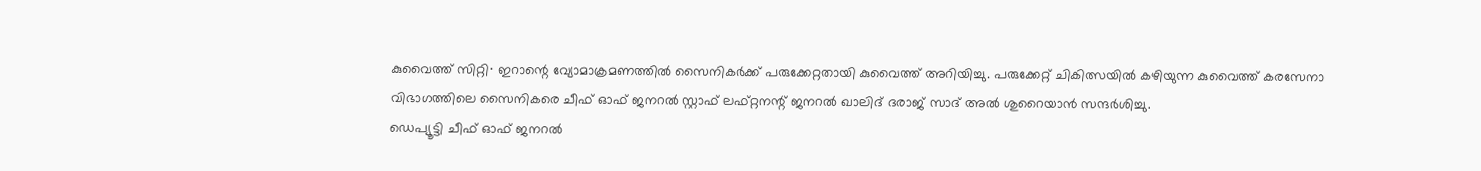കുവൈത്ത് സിറ്റി∙ ഇറാന്റെ വ്യോമാക്രമണത്തിൽ സൈനികർക്ക് പരുക്കേറ്റതായി കുവൈത്ത് അറിയിച്ചു. പരുക്കേറ്റ് ചികിത്സയിൽ കഴിയുന്ന കുവൈത്ത് കരസേനാ വിഭാഗത്തിലെ സൈനികരെ ചീഫ് ഓഫ് ജനറൽ സ്റ്റാഫ് ലഫ്റ്റനന്റ് ജനറൽ ഖാലിദ് ദരാജ് സാദ് അൽ ശുറൈയാൻ സന്ദർശിച്ചു.
ഡെപ്യൂട്ടി ചീഫ് ഓഫ് ജനറൽ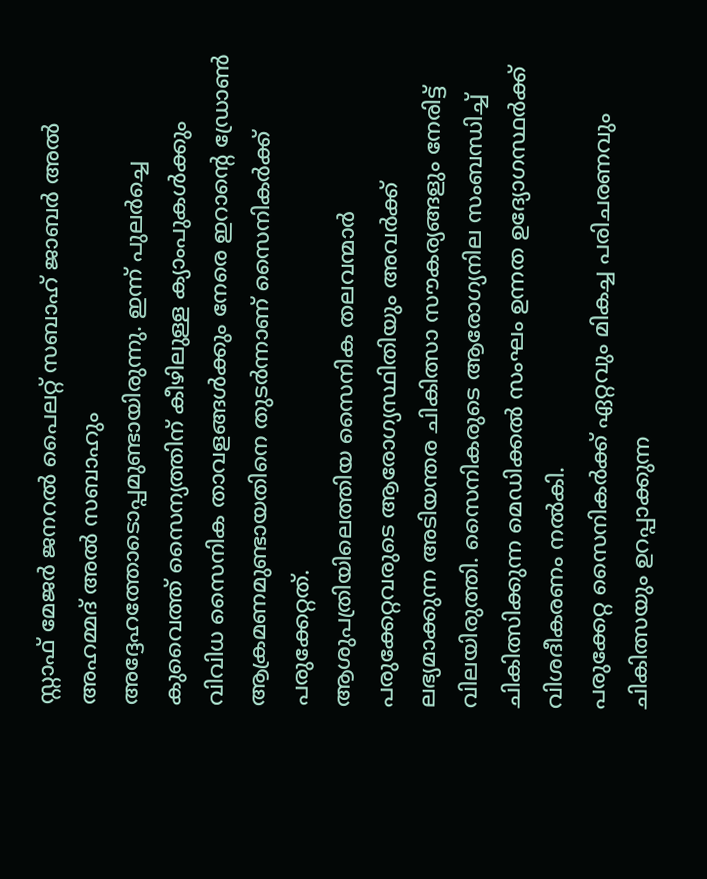സ്റ്റാഫ് മേജർ ജനറൽ പൈലറ്റ് സബാഹ് ജാബർ അൽ അഹമ്മദ് അൽ സബാഹും അദ്ദേഹത്തോടൊപ്പമുണ്ടായിരുന്നു. ഇന്ന് പുലർച്ചെ കുവൈത്ത് സൈന്യത്തിന് കീഴിലുള്ള ക്യാംപുകൾക്കും വിവിധ സൈനിക താവളങ്ങൾക്കും നേരെ ഇറാന്റെ ഡ്രോൺ ആക്രമണമുണ്ടായതിനെ തുടർന്നാണ് സൈനികർക്ക് പരുക്കേറ്റത്.
ആശുപത്രിയിലെത്തിയ സൈനിക തലവന്മാർ പരുക്കേറ്റവരുടെ ആരോഗ്യസ്ഥിതിയും അവർക്ക് ലഭ്യമാക്കുന്ന അടിയന്തര ചികിത്സാ സൗകര്യങ്ങളും നേരിട്ട് വിലയിരുത്തി. സൈനികരുടെ ആരോഗ്യനില സംബന്ധിച്ച് ചികിത്സിക്കുന്ന മെഡിക്കൽ സംഘം ഉന്നത ഉദ്യോഗസ്ഥർക്ക് വിശദീകരണം നൽകി.
പരുക്കേറ്റ സൈനികർക്ക് ഏറ്റവും മികച്ച പരിചരണവും ചികിത്സയും ഉറപ്പാക്കുന്ന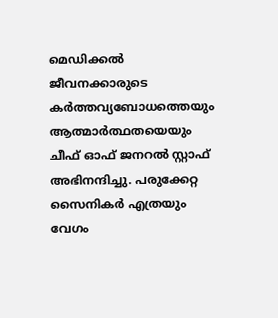മെഡിക്കൽ ജീവനക്കാരുടെ കർത്തവ്യബോധത്തെയും ആത്മാർത്ഥതയെയും ചീഫ് ഓഫ് ജനറൽ സ്റ്റാഫ് അഭിനന്ദിച്ചു. പരുക്കേറ്റ സൈനികർ എത്രയും വേഗം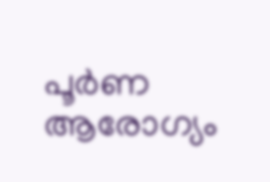പൂർണ ആരോഗ്യം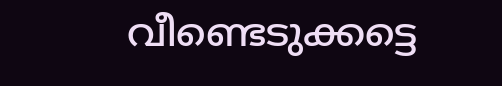വീണ്ടെടുക്കട്ടെ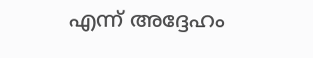എന്ന് അദ്ദേഹം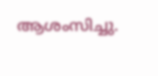ആശംസിച്ചു.